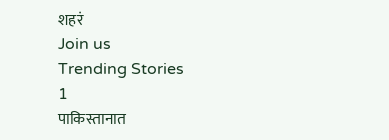शहरं
Join us
Trending Stories
1
पाकिस्तानात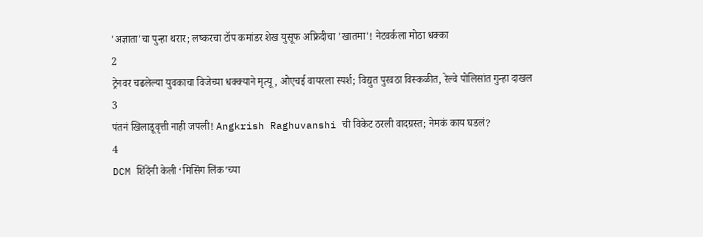'अज्ञाता'चा पुन्हा थरार; लष्करचा टॉप कमांडर शेख युसूफ अफ्रिदीचा 'खातमा'! नेटवर्कला मोठा धक्का
2
ट्रेनवर चढलेल्या युवकाचा विजेच्या धक्क्याने मृत्यू, ओएचई वायरला स्पर्श; विद्युत पुरवठा विस्कळीत, रेल्वे पोलिसांत गुन्हा दाखल
3
पंतनं खिलाडूवृत्ती नाही जपली! Angkrish Raghuvanshi ची विकेट ठरली वादग्रस्त; नेमकं काय घडलं?
4
DCM शिंदेंनी केली ‘मिसिंग लिंक’च्या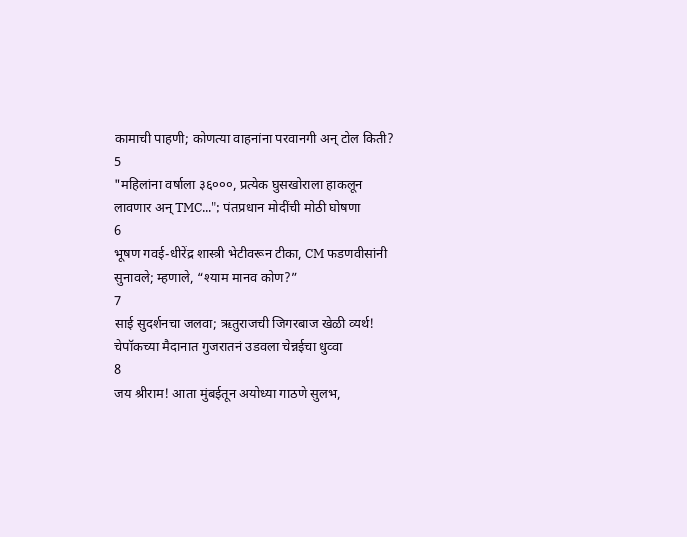कामाची पाहणी; कोणत्या वाहनांना परवानगी अन् टोल किती?
5
"महिलांना वर्षाला ३६०००, प्रत्येक घुसखोराला हाकलून लावणार अन् TMC..."; पंतप्रधान मोदींची मोठी घोषणा
6
भूषण गवई-धीरेंद्र शास्त्री भेटीवरून टीका, CM फडणवीसांनी सुनावले; म्हणाले, “श्याम मानव कोण?”
7
साई सुदर्शनचा जलवा; ऋतुराजची जिगरबाज खेळी व्यर्थ! चेपॉकच्या मैदानात गुजरातनं उडवला चेन्नईचा धुव्वा
8
जय श्रीराम! आता मुंबईतून अयोध्या गाठणे सुलभ,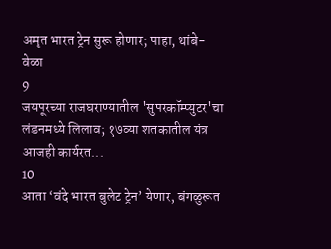अमृत भारत ट्रेन सुरू होणार; पाहा, थांबे-वेळा
9
जयपूरच्या राजघराण्यातील 'सुपरकॉम्प्युटर'चा लंडनमध्ये लिलाव; १७व्या शतकातील यंत्र आजही कार्यरत...
10
आता ‘वंदे भारत बुलेट ट्रेन’ येणार, बंगळुरूत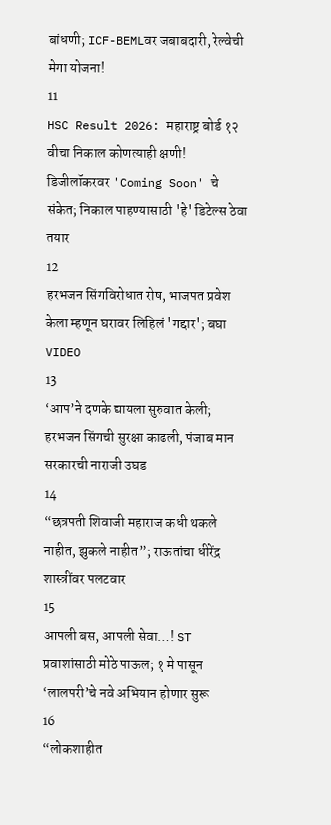बांधणी; ICF-BEMLवर जबाबदारी, रेल्वेची मेगा योजना!
11
HSC Result 2026: महाराष्ट्र बोर्ड १२ वीचा निकाल कोणत्याही क्षणी! डिजीलॉकरवर 'Coming Soon' चे संकेत; निकाल पाहण्यासाठी 'हे' डिटेल्स ठेवा तयार
12
हरभजन सिंगविरोधात रोष, भाजपत प्रवेश केला म्हणून घरावर लिहिलं 'गद्दार'; बघा VIDEO
13
‘आप’ने दणके द्यायला सुरुवात केली; हरभजन सिंगची सुरक्षा काढली, पंजाब मान सरकारची नाराजी उघड
14
“छत्रपती शिवाजी महाराज कधी थकले नाहीत, झुकले नाहीत”; राऊतांचा धीरेंद्र शास्त्रींवर पलटवार
15
आपली बस, आपली सेवा…! ST प्रवाशांसाठी मोठे पाऊल; १ मे पासून ‘लालपरी’चे नवे अभियान होणार सुरू
16
“लोकशाहीत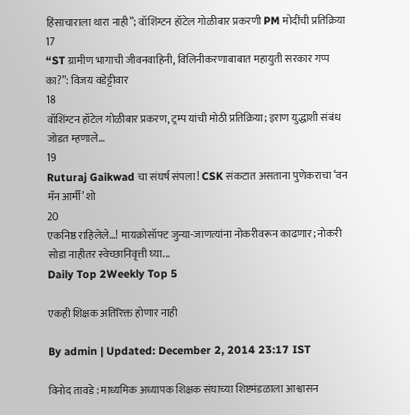हिंसाचाराला थारा नाही”; वॉशिंग्टन हॉटेल गोळीबार प्रकरणी PM मोदींची प्रतिक्रिया
17
“ST ग्रामीण भागाची जीवनवाहिनी, विलिनीकरणाबाबात महायुती सरकार गप्प का?”: विजय वडेट्टीवार
18
वॉशिंग्टन हॉटेल गोळीबार प्रकरण, ट्रम्प यांची मोठी प्रतिक्रिया; इराण युद्धाशी संबंध जोडत म्हणाले…
19
Ruturaj Gaikwad चा संघर्ष संपला! CSK संकटात असताना पुणेकराचा ‘वन मॅन आर्मी’ शो
20
एकनिष्ठ राहिलेले...! मायक्रोसॉफ्ट जुन्या-जाणत्यांना नोकरीवरून काढणार; नोकरी सोडा नाहीतर स्वेच्छानिवृत्ती घ्या...
Daily Top 2Weekly Top 5

एकही शिक्षक अतिरिक्त होणार नाही

By admin | Updated: December 2, 2014 23:17 IST

विनोद तावडे : माध्यमिक अध्यापक शिक्षक संघाच्या शिष्टमंडळाला आश्वासन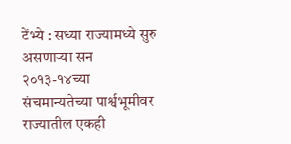टेंभ्ये : सध्या राज्यामध्ये सुरु असणाऱ्या सन २०१३-१४च्या संचमान्यतेच्या पार्श्वभूमीवर राज्यातील एकही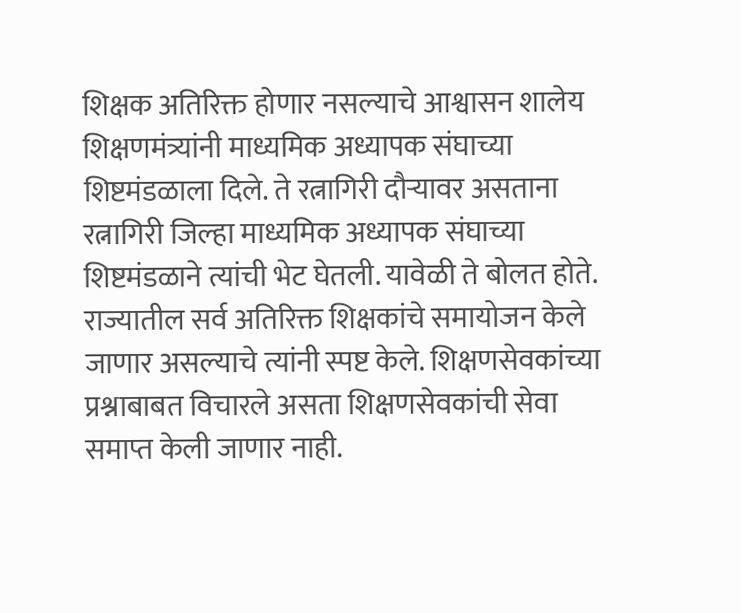शिक्षक अतिरिक्त होणार नसल्याचे आश्वासन शालेय शिक्षणमंत्र्यांनी माध्यमिक अध्यापक संघाच्या शिष्टमंडळाला दिले. ते रत्नागिरी दौऱ्यावर असताना रत्नागिरी जिल्हा माध्यमिक अध्यापक संघाच्या शिष्टमंडळाने त्यांची भेट घेतली. यावेळी ते बोलत होते. राज्यातील सर्व अतिरिक्त शिक्षकांचे समायोजन केले जाणार असल्याचे त्यांनी स्पष्ट केले. शिक्षणसेवकांच्या प्रश्नाबाबत विचारले असता शिक्षणसेवकांची सेवा समाप्त केली जाणार नाही.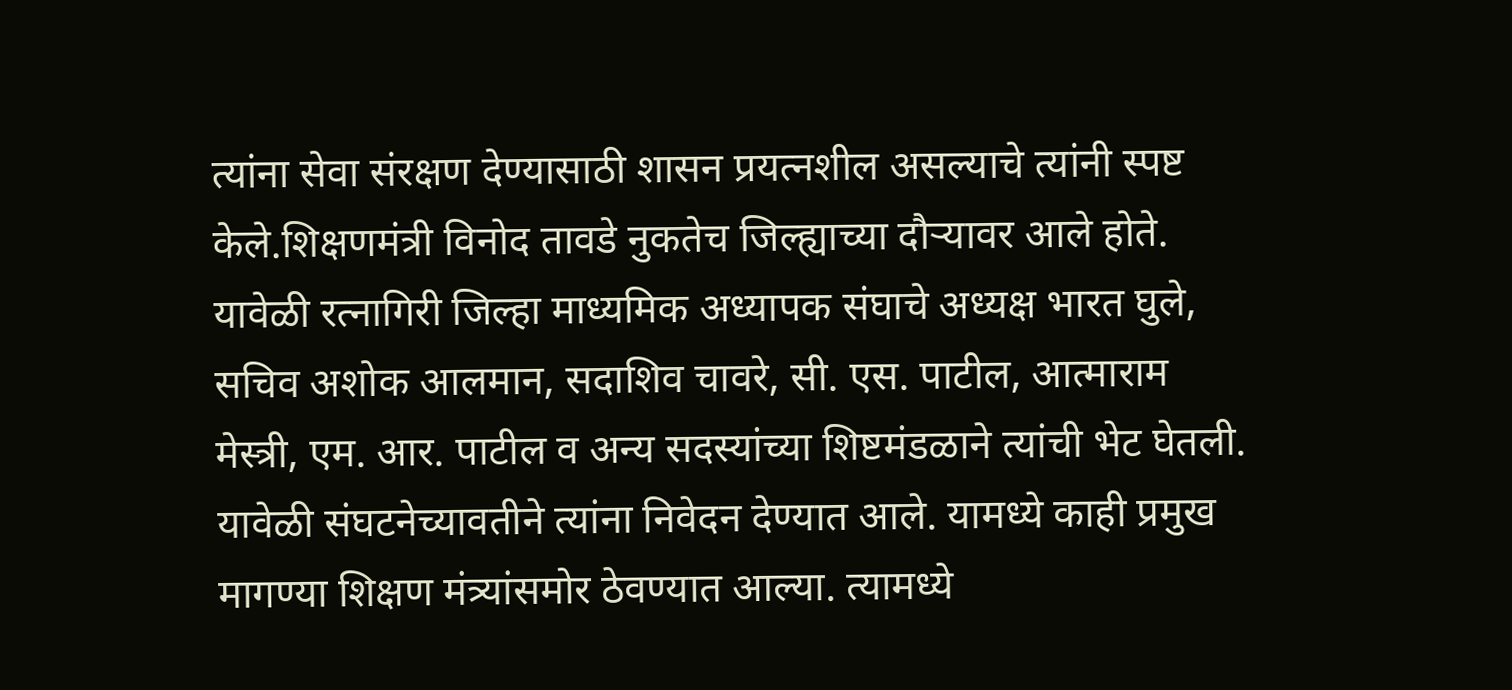त्यांना सेवा संरक्षण देण्यासाठी शासन प्रयत्नशील असल्याचे त्यांनी स्पष्ट केले.शिक्षणमंत्री विनोद तावडे नुकतेच जिल्ह्याच्या दौऱ्यावर आले होते. यावेळी रत्नागिरी जिल्हा माध्यमिक अध्यापक संघाचे अध्यक्ष भारत घुले, सचिव अशोक आलमान, सदाशिव चावरे, सी. एस. पाटील, आत्माराम मेस्त्री, एम. आर. पाटील व अन्य सदस्यांच्या शिष्टमंडळाने त्यांची भेट घेतली. यावेळी संघटनेच्यावतीने त्यांना निवेदन देण्यात आले. यामध्ये काही प्रमुख मागण्या शिक्षण मंत्र्यांसमोर ठेवण्यात आल्या. त्यामध्ये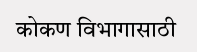कोकण विभागासाठी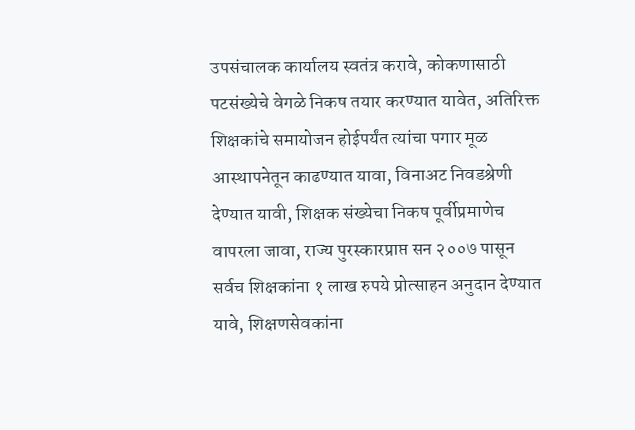उपसंचालक कार्यालय स्वतंत्र करावे, कोकणासाठी पटसंख्येचे वेगळे निकष तयार करण्यात यावेत, अतिरिक्त शिक्षकांचे समायोजन होईपर्यंत त्यांचा पगार मूळ आस्थापनेतून काढण्यात यावा, विनाअट निवडश्रेणी देण्यात यावी, शिक्षक संख्येचा निकष पूर्वीप्रमाणेच वापरला जावा, राज्य पुरस्कारप्राप्त सन २००७ पासून सर्वच शिक्षकांना १ लाख रुपये प्रोत्साहन अनुदान देण्यात यावे, शिक्षणसेवकांना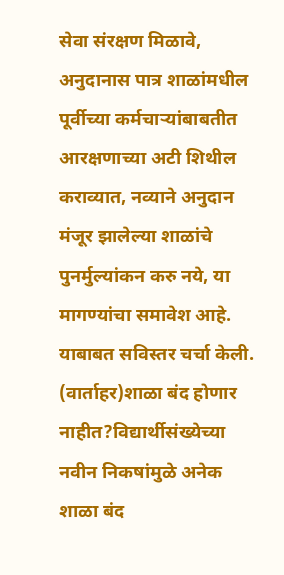सेवा संरक्षण मिळावे, अनुदानास पात्र शाळांमधील पूर्वीच्या कर्मचाऱ्यांबाबतीत आरक्षणाच्या अटी शिथील कराव्यात, नव्याने अनुदान मंजूर झालेल्या शाळांचे पुनर्मुल्यांकन करु नये, या मागण्यांचा समावेश आहे. याबाबत सविस्तर चर्चा केली. (वार्ताहर)शाळा बंद होणार नाहीत?विद्यार्थीसंख्येच्या नवीन निकषांमुळे अनेक शाळा बंद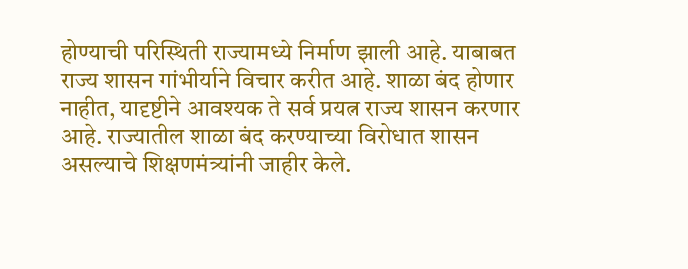होण्याची परिस्थिती राज्यामध्ये निर्माण झाली आहे. याबाबत राज्य शासन गांभीर्याने विचार करीत आहे. शाळा बंद होणार नाहीत, यादृष्टीने आवश्यक ते सर्व प्रयत्न राज्य शासन करणार आहे. राज्यातील शाळा बंद करण्याच्या विरोधात शासन असल्याचे शिक्षणमंत्र्यांनी जाहीर केले.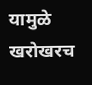यामुळे खरोखरच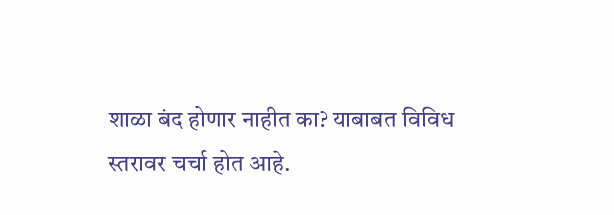शाळा बंद होणार नाहीत का? याबाबत विविध स्तरावर चर्चा होत आहे.